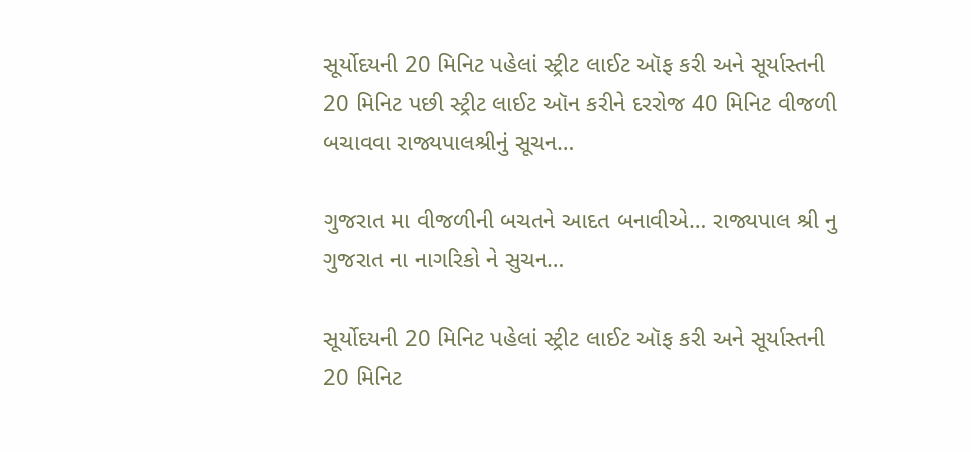સૂર્યોદયની 20 મિનિટ પહેલાં સ્ટ્રીટ લાઈટ ઑફ કરી અને સૂર્યાસ્તની 20 મિનિટ પછી સ્ટ્રીટ લાઈટ ઑન કરીને દરરોજ 40 મિનિટ વીજળી બચાવવા રાજ્યપાલશ્રીનું સૂચન…

ગુજરાત મા વીજળીની બચતને આદત બનાવીએ… રાજ્યપાલ શ્રી નુ ગુજરાત ના નાગરિકો ને સુચન…

સૂર્યોદયની 20 મિનિટ પહેલાં સ્ટ્રીટ લાઈટ ઑફ કરી અને સૂર્યાસ્તની 20 મિનિટ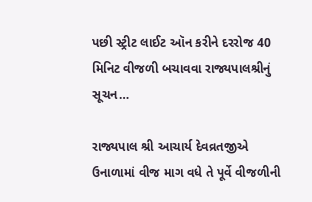પછી સ્ટ્રીટ લાઈટ ઑન કરીને દરરોજ 40 મિનિટ વીજળી બચાવવા રાજ્યપાલશ્રીનું સૂચન…

રાજ્યપાલ શ્રી આચાર્ય દેવવ્રતજીએ ઉનાળામાં વીજ માગ વધે તે પૂર્વે વીજળીની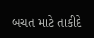બચત માટે તાકીદે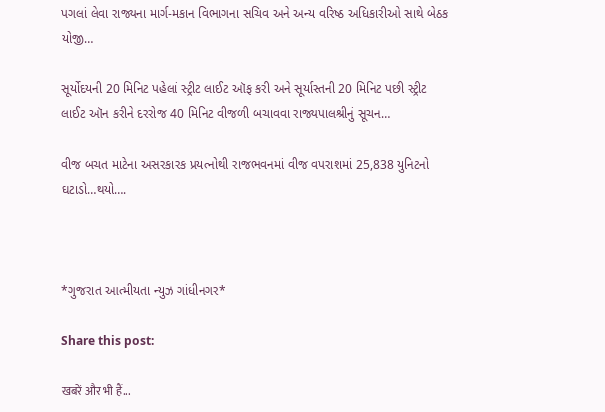પગલાં લેવા રાજ્યના માર્ગ-મકાન વિભાગના સચિવ અને અન્ય વરિષ્ઠ અધિકારીઓ સાથે બેઠક યોજી…

સૂર્યોદયની 20 મિનિટ પહેલાં સ્ટ્રીટ લાઈટ ઑફ કરી અને સૂર્યાસ્તની 20 મિનિટ પછી સ્ટ્રીટ લાઈટ ઑન કરીને દરરોજ 40 મિનિટ વીજળી બચાવવા રાજ્યપાલશ્રીનું સૂચન…

વીજ બચત માટેના અસરકારક પ્રયત્નોથી રાજભવનમાં વીજ વપરાશમાં 25,838 યુનિટનો ઘટાડો…થયો….



*ગુજરાત આત્મીયતા ન્યુઝ ગાંધીનગર*

Share this post:

खबरें और भी हैं...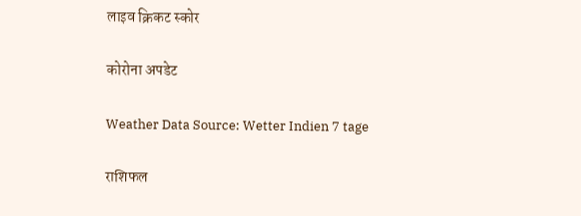लाइव क्रिकट स्कोर

कोरोना अपडेट

Weather Data Source: Wetter Indien 7 tage

राशिफल